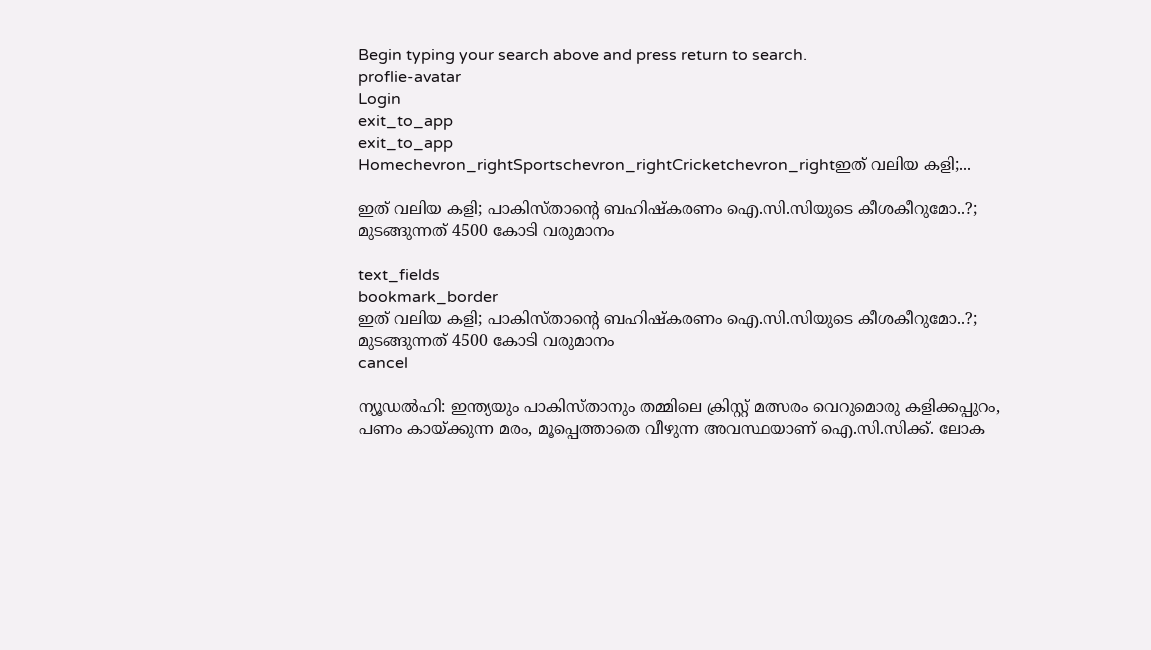Begin typing your search above and press return to search.
proflie-avatar
Login
exit_to_app
exit_to_app
Homechevron_rightSportschevron_rightCricketchevron_rightഇത് വലിയ കളി;...

ഇത് വലിയ കളി; പാകിസ്താന്റെ ബഹിഷ്‍കരണം ഐ.സി.സിയുടെ കീശകീറുമോ..?; മുടങ്ങുന്നത് 4500 കോടി വരുമാനം

text_fields
bookmark_border
ഇത് വലിയ കളി; പാകിസ്താന്റെ ബഹിഷ്‍കരണം ഐ.സി.സിയുടെ കീശകീറുമോ..?; മുടങ്ങുന്നത് 4500 കോടി വരുമാനം
cancel

ന്യൂഡൽഹി: ഇന്ത്യയും പാകിസ്താനും തമ്മിലെ ക്രിസ്റ്റ് മത്സരം വെറുമൊരു കളിക്കപ്പുറം, പണം കായ്ക്കുന്ന മരം, മൂപ്പെത്താതെ വീഴുന്ന അവസ്ഥയാണ് ഐ.സി.സിക്ക്. ലോക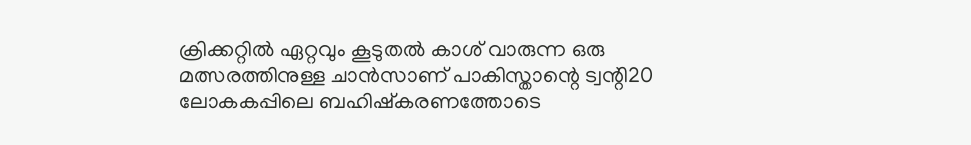ക്രിക്കറ്റിൽ ഏറ്റവും കൂടുതൽ കാശ് വാരുന്ന ഒരു മത്സരത്തിനുള്ള ചാൻസാണ് പാകിസ്താന്റെ ട്വന്റി20 ലോകകപ്പിലെ ബഹിഷ്‍കരണത്തോടെ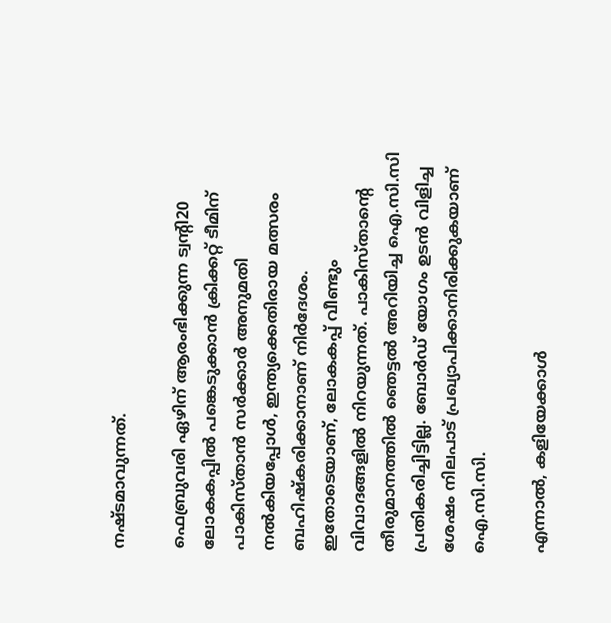നഷ്ടമാവുന്നത്.

ഫെബ്രുവരി ഏഴിന് ആരംഭിക്കുന്ന ട്വന്റി20 ലോകകപ്പിൽ പങ്കെടുക്കാൻ ക്രിക്കറ്റ് ടീമിന് പാകിസ്താൻ സർക്കാർ അനുമതി നൽകിയപ്പോൾ, ഇന്ത്യക്കെതിരായ മത്സരം ബഹിഷ്‍കരിക്കാനാണ് നിർദേശം. ഇതോടെയാണ്, ലോകകപ്പ് വീണ്ടും വിവാദങ്ങളിൽ നിറയുന്നത്. പാകിസ്താന്റെ തീരുമാനത്തിൽ ഞെട്ടൽ അറിയിച്ച ഐ.സി.സി പ്രതികരിച്ചിട്ടില്ല. ബോർഡ് യോഗം ഉടൻ വിളിച്ച ശേഷം നിലപാട് പ്രഖ്യാപിക്കാനിരിക്കുകയാണ് ഐ.സി.സി.

എന്നാൽ, കളിയേക്കാൾ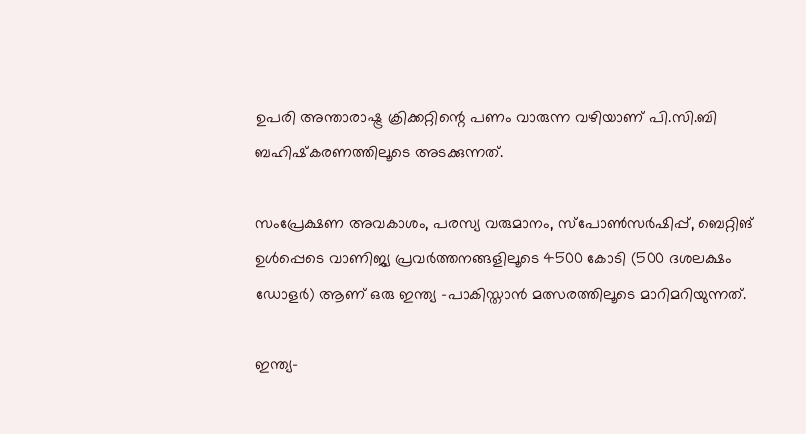ഉപരി അന്താരാഷ്ട്ര ക്രിക്കറ്റിന്റെ പണം വാരുന്ന വഴിയാണ് പി.സി.ബി ബഹിഷ്‍കരണത്തിലൂടെ അടക്കുന്നത്.

സംപ്രേക്ഷണ അവകാശം, പരസ്യ വരുമാനം, സ്പോൺസർഷിപ്പ്, ബെറ്റിങ് ഉൾപ്പെടെ വാണിജ്യ പ്രവർത്തനങ്ങളിലൂടെ 4500 കോടി (500 ദശലക്ഷം ഡോളർ) ആണ് ഒരു ഇന്ത്യ -പാകിസ്താൻ മത്സരത്തിലൂടെ മാറിമറിയുന്നത്.

ഇന്ത്യ-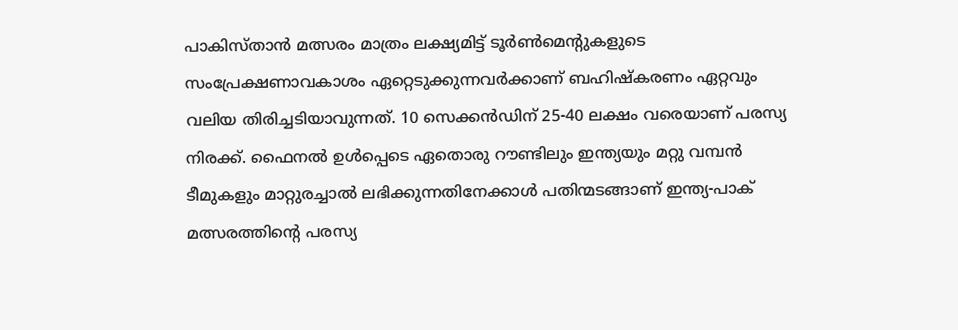പാകിസ്താൻ മത്സരം മാത്രം ലക്ഷ്യമിട്ട് ടൂർൺമെന്റുകളുടെ സംപ്രേക്ഷണാവകാശം ഏറ്റെടുക്കുന്നവർക്കാണ് ബഹിഷ്‍കരണം ഏറ്റവും വലിയ തിരിച്ചടിയാവുന്നത്. 10 സെക്കൻഡിന് 25-40 ലക്ഷം വരെയാണ് പരസ്യ നിരക്ക്. ഫൈനൽ ഉൾപ്പെടെ ഏതൊരു റൗണ്ടിലും ഇന്ത്യയും മറ്റു വമ്പൻ ടീമുകളും മാറ്റുരച്ചാൽ ലഭിക്കുന്നതിനേക്കാൾ പതിന്മടങ്ങാണ് ഇന്ത്യ-പാക് മത്സരത്തിന്റെ പരസ്യ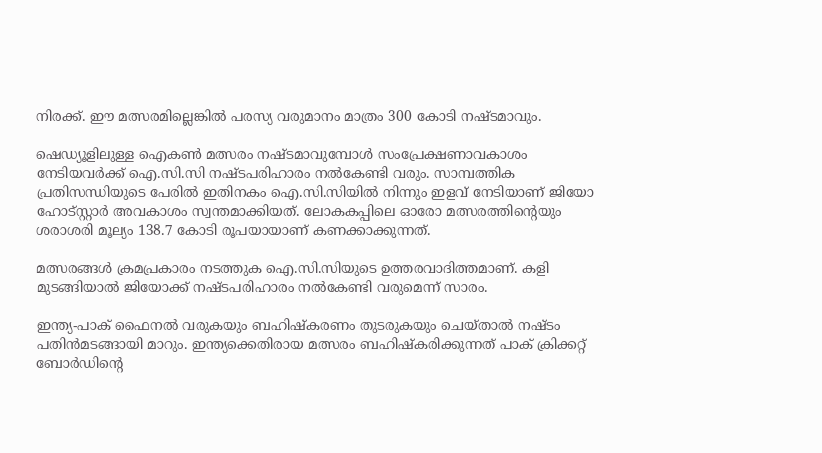നിരക്ക്. ഈ മത്സരമില്ലെങ്കിൽ പരസ്യ വരുമാനം മാത്രം 300 കോടി നഷ്ടമാവും.

ഷെഡ്യൂളിലുള്ള ഐകൺ മത്സരം നഷ്ടമാവുമ്പോൾ സംപ്രേക്ഷണാവകാശം നേടിയവർക്ക് ഐ.സി.സി നഷ്ടപരിഹാരം നൽകേണ്ടി വരും. സാമ്പത്തിക പ്രതിസന്ധിയുടെ പേരിൽ ഇതിനകം ഐ.സി.സിയിൽ നിന്നും ഇളവ് നേടിയാണ് ജിയോ ഹോട്സ്റ്റാർ അവകാശം സ്വന്തമാക്കിയത്. ലോകകപ്പിലെ ഓരോ മത്സരത്തിന്റെയും ശരാശരി മൂല്യം 138.7 കോടി രൂപയായാണ് കണക്കാക്കുന്നത്.

മത്സരങ്ങൾ ക്രമപ്രകാരം നടത്തുക ഐ.സി.സിയുടെ ഉത്തരവാദിത്തമാണ്. കളി മുടങ്ങിയാൽ ജിയോക്ക് നഷ്ടപരിഹാരം നൽകേണ്ടി വരുമെന്ന് സാരം.

ഇന്ത്യ-പാക് ഫൈനൽ വരുകയും ബഹിഷ്‍കരണം തുടരുകയും ചെയ്താൽ നഷ്ടം പതിൻമടങ്ങായി മാറും. ഇന്ത്യക്കെതിരായ മത്സരം ബഹിഷ്‍കരിക്കുന്നത് പാക് ക്രിക്കറ്റ് ബോർഡിന്റെ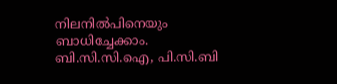നിലനിൽപിനെയും ബാധിച്ചേക്കാം. ബി.സി.സി.ഐ, പി.സി.ബി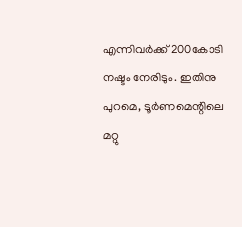എന്നിവർക്ക് 200കോടി നഷ്ടം നേരിടും. ഇതിനു പുറമെ, ടൂർണമെന്റിലെ മറ്റു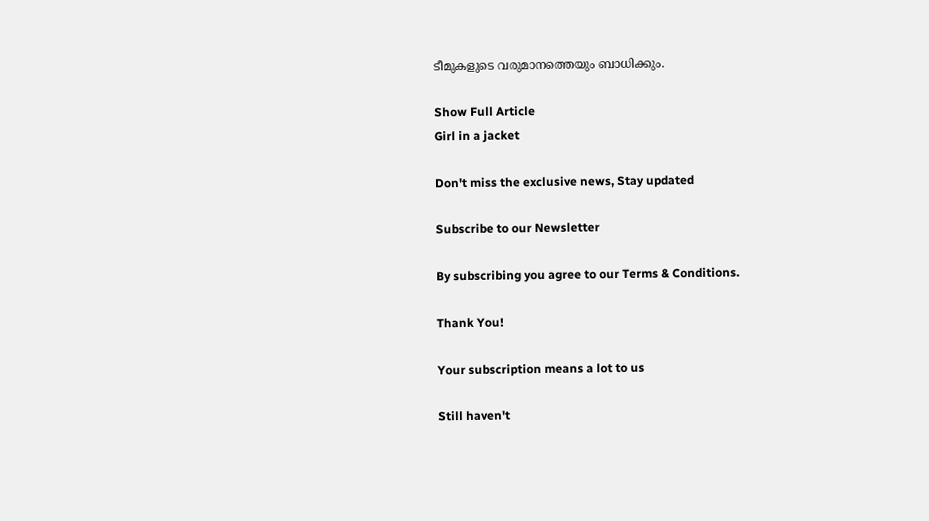ടീമുകളുടെ വരുമാനത്തെയും ബാധിക്കും.

Show Full Article
Girl in a jacket

Don't miss the exclusive news, Stay updated

Subscribe to our Newsletter

By subscribing you agree to our Terms & Conditions.

Thank You!

Your subscription means a lot to us

Still haven't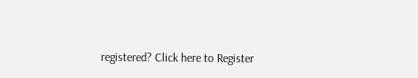registered? Click here to Register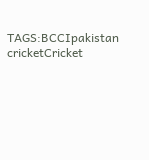TAGS:BCCIpakistan cricketCricket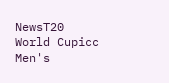NewsT20 World Cupicc Men's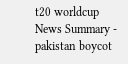t20 worldcup
News Summary - pakistan boycot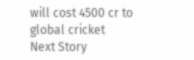will cost 4500 cr to global cricket
Next Story